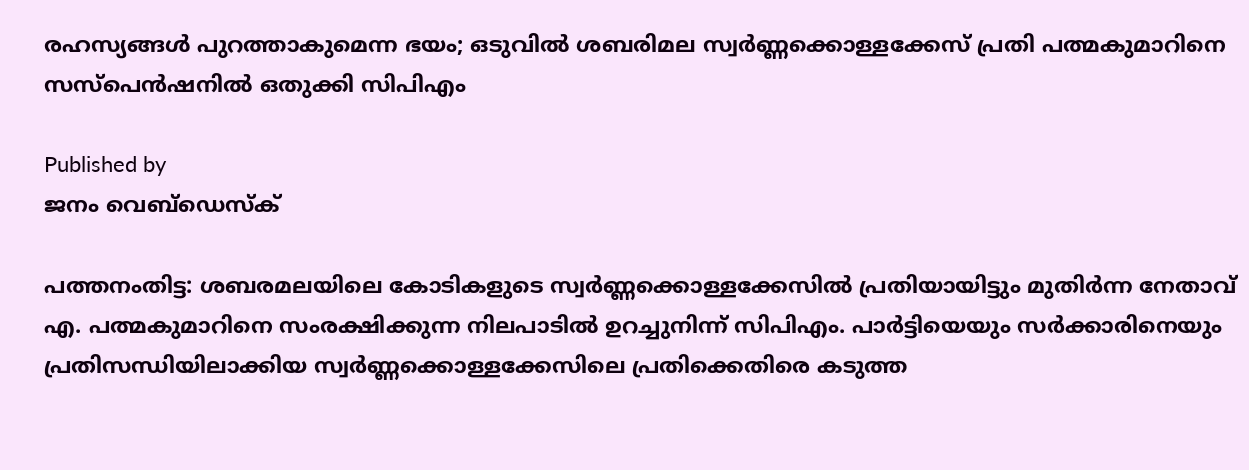രഹസ്യങ്ങള്‍ പുറത്താകുമെന്ന ഭയം; ഒടുവില്‍ ശബരിമല സ്വര്‍ണ്ണക്കൊള്ളക്കേസ് പ്രതി പത്മകുമാറിനെ സസ്‌പെന്‍ഷനില്‍ ഒതുക്കി സിപിഎം

Published by
ജനം വെബ്‌ഡെസ്ക്

പത്തനംതിട്ട: ശബരമലയിലെ കോടികളുടെ സ്വര്‍ണ്ണക്കൊള്ളക്കേസില്‍ പ്രതിയായിട്ടും മുതിര്‍ന്ന നേതാവ് എ. പത്മകുമാറിനെ സംരക്ഷിക്കുന്ന നിലപാടില്‍ ഉറച്ചുനിന്ന് സിപിഎം. പാര്‍ട്ടിയെയും സര്‍ക്കാരിനെയും പ്രതിസന്ധിയിലാക്കിയ സ്വര്‍ണ്ണക്കൊള്ളക്കേസിലെ പ്രതിക്കെതിരെ കടുത്ത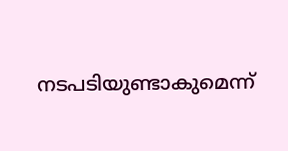നടപടിയുണ്ടാകുമെന്ന്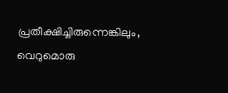പ്രതീക്ഷിച്ചിരുന്നെങ്കിലും, വെറുമൊരു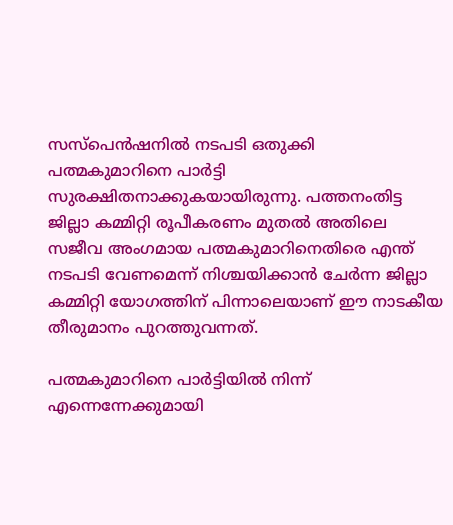സസ്‌പെന്‍ഷനില്‍ നടപടി ഒതുക്കി പത്മകുമാറിനെ പാര്‍ട്ടി സുരക്ഷിതനാക്കുകയായിരുന്നു. പത്തനംതിട്ട ജില്ലാ കമ്മിറ്റി രൂപീകരണം മുതല്‍ അതിലെ സജീവ അംഗമായ പത്മകുമാറിനെതിരെ എന്ത് നടപടി വേണമെന്ന് നിശ്ചയിക്കാന്‍ ചേര്‍ന്ന ജില്ലാ കമ്മിറ്റി യോഗത്തിന് പിന്നാലെയാണ് ഈ നാടകീയ തീരുമാനം പുറത്തുവന്നത്.

പത്മകുമാറിനെ പാര്‍ട്ടിയില്‍ നിന്ന് എന്നെന്നേക്കുമായി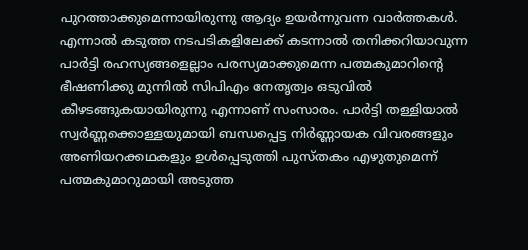പുറത്താക്കുമെന്നായിരുന്നു ആദ്യം ഉയര്‍ന്നുവന്ന വാര്‍ത്തകള്‍. എന്നാല്‍ കടുത്ത നടപടികളിലേക്ക് കടന്നാല്‍ തനിക്കറിയാവുന്ന പാര്‍ട്ടി രഹസ്യങ്ങളെല്ലാം പരസ്യമാക്കുമെന്ന പത്മകുമാറിന്റെ ഭീഷണിക്കു മുന്നില്‍ സിപിഎം നേതൃത്വം ഒടുവില്‍ കീഴടങ്ങുകയായിരുന്നു എന്നാണ് സംസാരം. പാര്‍ട്ടി തള്ളിയാല്‍ സ്വര്‍ണ്ണക്കൊള്ളയുമായി ബന്ധപ്പെട്ട നിര്‍ണ്ണായക വിവരങ്ങളും അണിയറക്കഥകളും ഉള്‍പ്പെടുത്തി പുസ്തകം എഴുതുമെന്ന് പത്മകുമാറുമായി അടുത്ത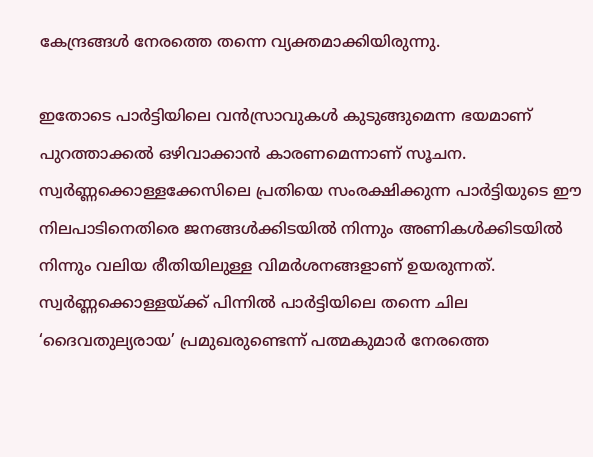കേന്ദ്രങ്ങള്‍ നേരത്തെ തന്നെ വ്യക്തമാക്കിയിരുന്നു.

ഇതോടെ പാര്‍ട്ടിയിലെ വന്‍സ്രാവുകള്‍ കുടുങ്ങുമെന്ന ഭയമാണ് പുറത്താക്കല്‍ ഒഴിവാക്കാന്‍ കാരണമെന്നാണ് സൂചന. സ്വര്‍ണ്ണക്കൊള്ളക്കേസിലെ പ്രതിയെ സംരക്ഷിക്കുന്ന പാര്‍ട്ടിയുടെ ഈ നിലപാടിനെതിരെ ജനങ്ങള്‍ക്കിടയില്‍ നിന്നും അണികള്‍ക്കിടയില്‍ നിന്നും വലിയ രീതിയിലുള്ള വിമര്‍ശനങ്ങളാണ് ഉയരുന്നത്. സ്വര്‍ണ്ണക്കൊള്ളയ്‌ക്ക് പിന്നില്‍ പാര്‍ട്ടിയിലെ തന്നെ ചില ‘ദൈവതുല്യരായ’ പ്രമുഖരുണ്ടെന്ന് പത്മകുമാര്‍ നേരത്തെ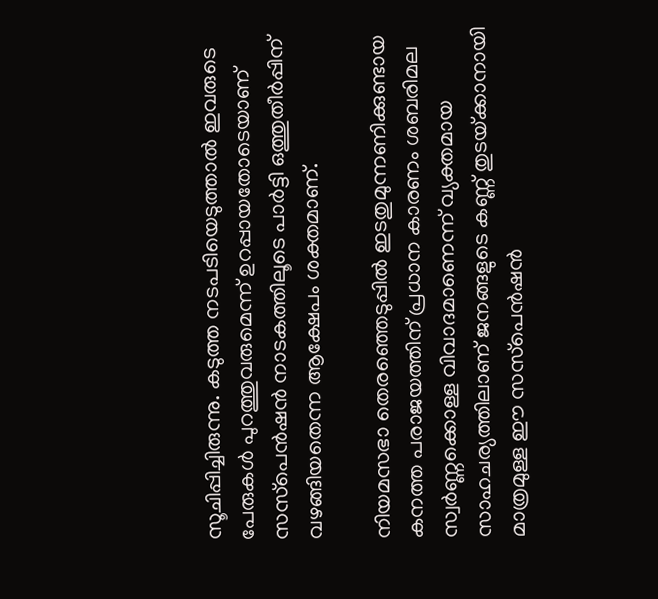സൂചിപ്പിച്ചിരുന്നു. കടുത്ത നടപടിയെടുത്താല്‍ ഇവരുടെ പേരുകള്‍ പുറത്തുവരുമെന്ന് ഉറപ്പായതോടെയാണ് സസ്‌പെന്‍ഷന്‍ നാടകത്തിലൂടെ പാര്‍ട്ടി ഒത്തുതീര്‍പ്പിന് വഴങ്ങിയതെന്ന ആക്ഷേപം ശക്തമാണ്.

നിയമസഭാ തെരഞ്ഞെടുപ്പില്‍ ഇടതുമുന്നണിക്കുണ്ടായ കനത്ത പരാജയത്തിന് പ്രധാന കാരണം ശബരിമല സ്വര്‍ണ്ണക്കൊള്ള വിവാദമാണെന്ന് വ്യക്തമായ സാഹചര്യത്തിലാണ് ജനങ്ങളുടെ കണ്ണ് തുടയ്‌ക്കാനായി മാത്രമുള്ള ഈ സസ്‌പെന്‍ഷന്‍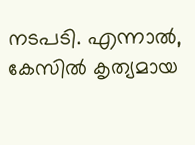നടപടി. എന്നാല്‍, കേസില്‍ കൃത്യമായ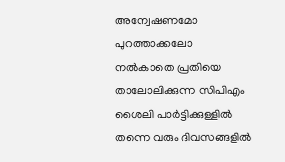അന്വേഷണമോ പുറത്താക്കലോ നല്‍കാതെ പ്രതിയെ താലോലിക്കുന്ന സിപിഎം ശൈലി പാര്‍ട്ടിക്കുള്ളില്‍ തന്നെ വരും ദിവസങ്ങളില്‍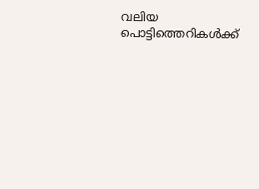വലിയ പൊട്ടിത്തെറികള്‍ക്ക്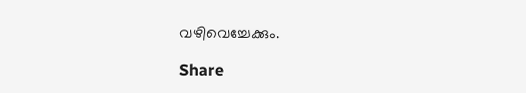വഴിവെച്ചേക്കും.

Share